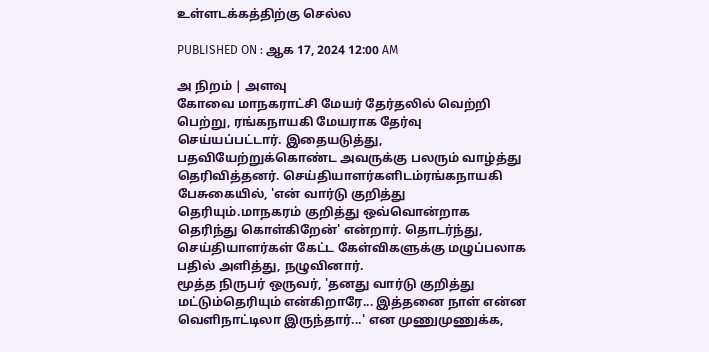உள்ளடக்கத்திற்கு செல்ல

PUBLISHED ON : ஆக 17, 2024 12:00 AM

அ நிறம் | அளவு
கோவை மாநகராட்சி மேயர் தேர்தலில் வெற்றி பெற்று, ரங்கநாயகி மேயராக தேர்வு செய்யப்பட்டார். இதையடுத்து, பதவியேற்றுக்கொண்ட அவருக்கு பலரும் வாழ்த்து தெரிவித்தனர். செய்தியாளர்களிடம்ரங்கநாயகி பேசுகையில், 'என் வார்டு குறித்து தெரியும்.மாநகரம் குறித்து ஒவ்வொன்றாக தெரிந்து கொள்கிறேன்' என்றார். தொடர்ந்து, செய்தியாளர்கள் கேட்ட கேள்விகளுக்கு மழுப்பலாக பதில் அளித்து, நழுவினார்.
மூத்த நிருபர் ஒருவர், 'தனது வார்டு குறித்து மட்டும்தெரியும் என்கிறாரே... இத்தனை நாள் என்ன வெளிநாட்டிலா இருந்தார்...' என முணுமுணுக்க,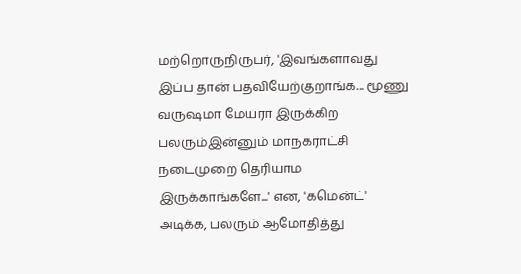மற்றொருநிருபர், 'இவங்களாவது இப்ப தான் பதவியேற்குறாங்க... மூணு வருஷமா மேயரா இருக்கிற பலரும்இன்னும் மாநகராட்சி நடைமுறை தெரியாம இருக்காங்களே...' என, 'கமென்ட்' அடிக்க, பலரும் ஆமோதித்து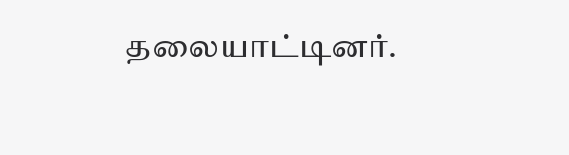தலையாட்டினர்.